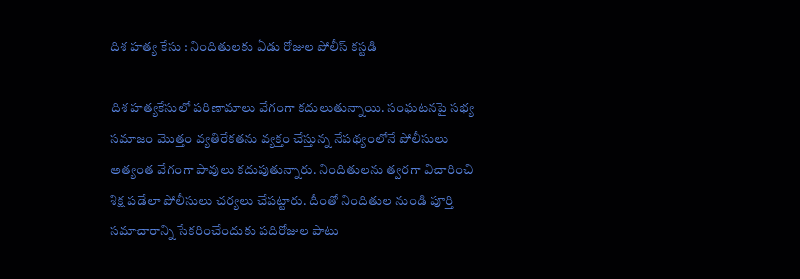దిశ హత్య కేసు : నిందితులకు ఏడు రోజుల పోలీస్ కస్టడి

దిశ హత్యకేసులో పరిణామాలు వేగంగా కదులుతున్నాయి. సంఘటనపై సభ్య సమాజం మొత్తం వ్యతిరేకతను వ్యక్తం చేస్తున్న నేపథ్యంలోనే పోలీసులు అత్యంత వేగంగా పావులు కదుపుతున్నారు. నిందితులను త్వరగా విచారించి శిక్ష పడేలా పోలీసులు చర్యలు చేపట్టారు. దీంతో నిందితుల నుండి పూర్తి సమాచారాన్ని సేకరించేందుకు పదిరోజుల పాటు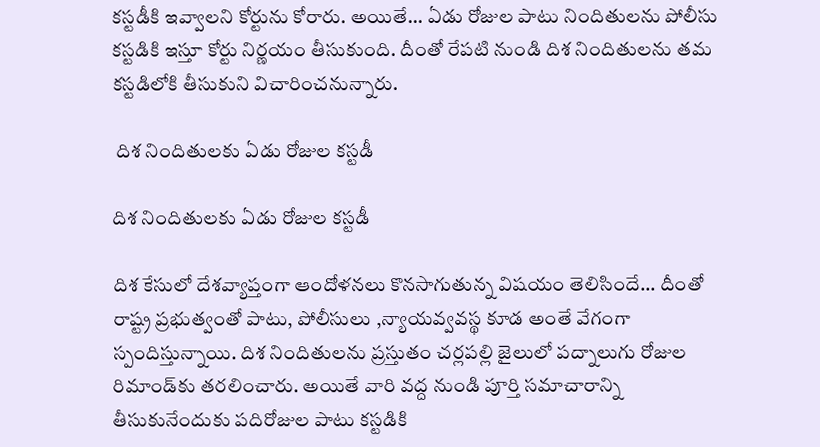కస్టడీకి ఇవ్వాలని కోర్టును కోరారు. అయితే... ఏడు రోజుల పాటు నిందితులను పోలీసు కస్టడికి ఇస్తూ కోర్టు నిర్ణయం తీసుకుంది. దీంతో రేపటి నుండి దిశ నిందితులను తమ కస్టడిలోకి తీసుకుని విచారించనున్నారు.

 దిశ నిందితులకు ఏడు రోజుల కస్టడీ

దిశ నిందితులకు ఏడు రోజుల కస్టడీ

దిశ కేసులో దేశవ్యాప్తంగా ఆందోళనలు కొనసాగుతున్న విషయం తెలిసిందే... దీంతో రాష్ట్ర ప్రభుత్వంతో పాటు, పోలీసులు ,న్యాయవ్వవస్థ కూడ అంతే వేగంగా స్పందిస్తున్నాయి. దిశ నిందితులను ప్రస్తుతం చర్లపల్లి జైలులో పద్నాలుగు రోజుల రిమాండ్‌కు తరలించారు. అయితే వారి వద్ద నుండి పూర్తి సమాచారాన్ని తీసుకునేందుకు పదిరోజుల పాటు కస్టడికి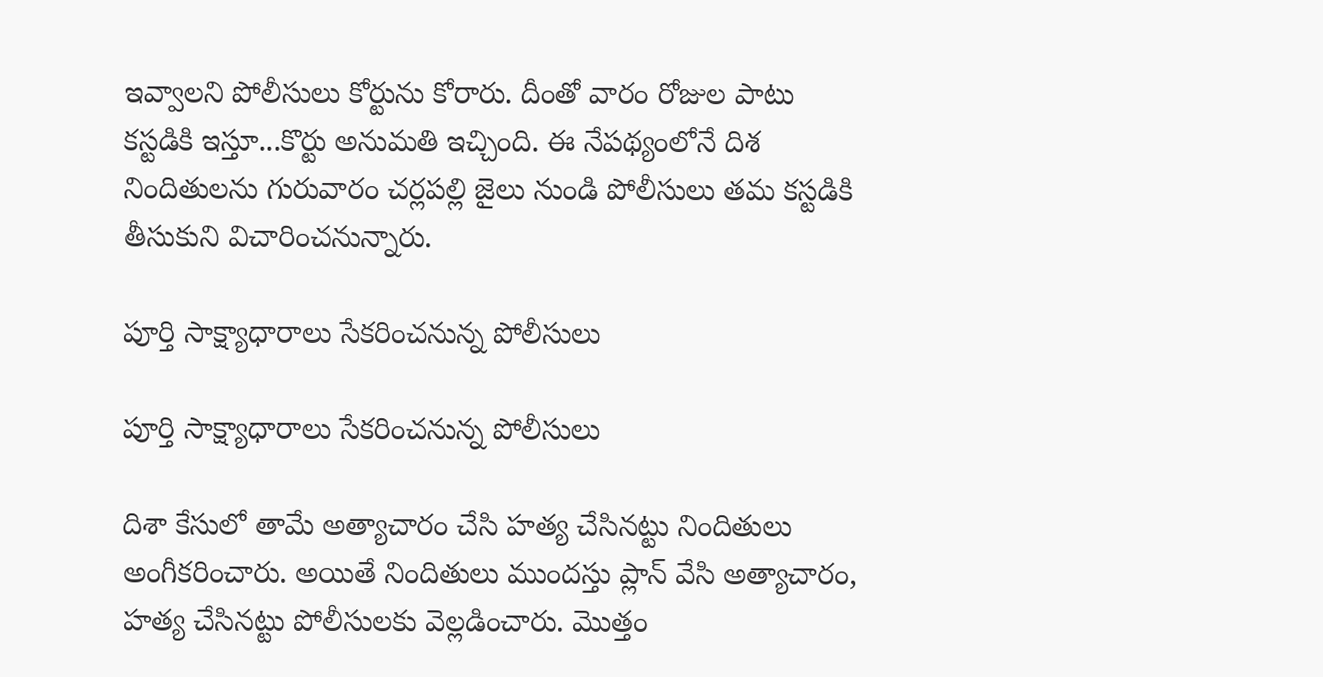ఇవ్వాలని పోలీసులు కోర్టును కోరారు. దీంతో వారం రోజుల పాటు కస్టడికి ఇస్తూ...కొర్టు అనుమతి ఇచ్చింది. ఈ నేపథ్యంలోనే దిశ నిందితులను గురువారం చర్లపల్లి జైలు నుండి పోలీసులు తమ కస్టడికి తీసుకుని విచారించనున్నారు.

పూర్తి సాక్ష్యాధారాలు సేకరించనున్న పోలీసులు

పూర్తి సాక్ష్యాధారాలు సేకరించనున్న పోలీసులు

దిశా కేసులో తామే అత్యాచారం చేసి హత్య చేసినట్టు నిందితులు అంగీకరించారు. అయితే నిందితులు ముందస్తు ప్లాన్ వేసి అత్యాచారం, హత్య చేసినట్టు పోలీసులకు వెల్లడించారు. మొత్తం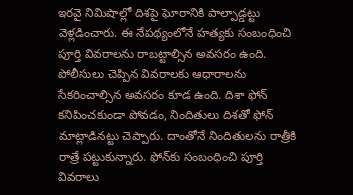ఇరవై నిమిషాల్లో దిశపై ఘోరానికి పాల్పాడ్డట్టు వెళ్లడించారు. ఈ నేపథ్యంలోనే హత్యకు సంబంధించి పూర్తి వివరాలను రాబట్టాల్సిన అవసరం ఉంది. పోలీసులు చెప్పిన వివరాలకు ఆధారాలను సేకరించాల్సిన అవసరం కూడ ఉంది. దిశా ఫోన్ కనిపించకుండా పోవడం, నిందితులు దిశతో ఫోన్ మాట్లాడినట్టు చెప్పారు. దాంతోనే నిందితులను రాత్రీకి రాత్రే పట్టుకున్నారు. ఫోన్‌కు సంబంధించి పూర్తి వివరాలు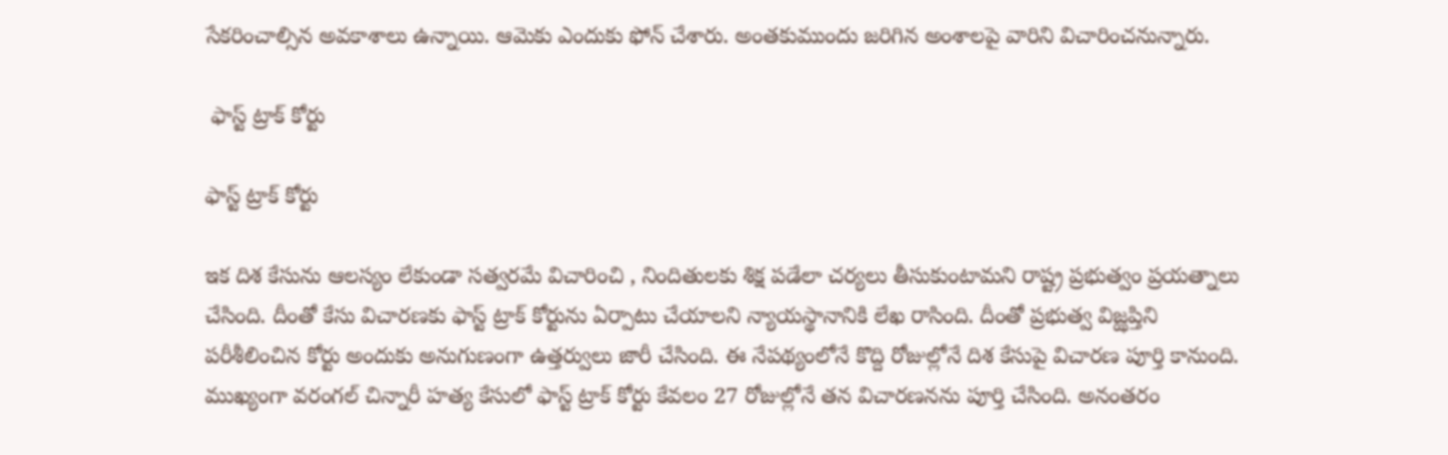సేకరించాల్సిన అవకాశాలు ఉన్నాయి. ఆమెకు ఎందుకు ఫోన్ చేశారు. అంతకుముందు జరిగిన అంశాలపై వారిని విచారించనున్నారు.

 ఫాస్ట్ ట్రాక్ కోర్టు

ఫాస్ట్ ట్రాక్ కోర్టు

ఇక దిశ కేసును ఆలస్యం లేకుండా సత్వరమే విచారించి , నిందితులకు శిక్ష పడేలా చర్యలు తీసుకుంటామని రాష్ట్ర ప్రభుత్వం ప్రయత్నాలు చేసింది. దీంతో కేసు విచారణకు ఫాస్ట్ ట్రాక్ కోర్టును ఏర్పాటు చేయాలని న్యాయస్థానానికి లేఖ రాసింది. దీంతో ప్రభుత్వ విజ్ఝప్తిని పరీశీలించిన కోర్టు అందుకు అనుగుణంగా ఉత్తర్వులు జారీ చేసింది. ఈ నేపథ్యంలోనే కొద్ది రోజుల్లోనే దిశ కేసుపై విచారణ పూర్తి కానుంది. ముఖ్యంగా వరంగల్ చిన్నారీ హత్య కేసులో ఫాస్ట్ ట్రాక్ కోర్టు కేవలం 27 రోజుల్లోనే తన విచారణనను పూర్తి చేసింది. అనంతరం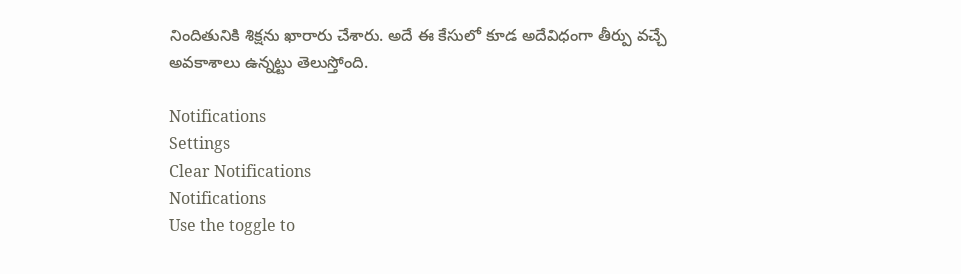నిందితునికి శిక్షను ఖారారు చేశారు. అదే ఈ కేసులో కూడ అదేవిధంగా తీర్పు వచ్చే అవకాశాలు ఉన్నట్టు తెలుస్తోంది.

Notifications
Settings
Clear Notifications
Notifications
Use the toggle to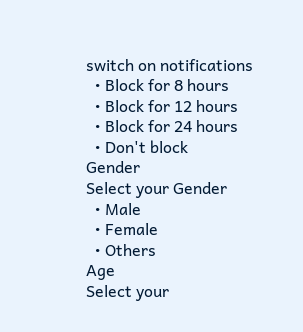switch on notifications
  • Block for 8 hours
  • Block for 12 hours
  • Block for 24 hours
  • Don't block
Gender
Select your Gender
  • Male
  • Female
  • Others
Age
Select your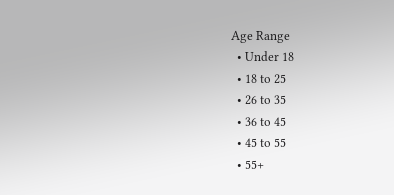Age Range
  • Under 18
  • 18 to 25
  • 26 to 35
  • 36 to 45
  • 45 to 55
  • 55+